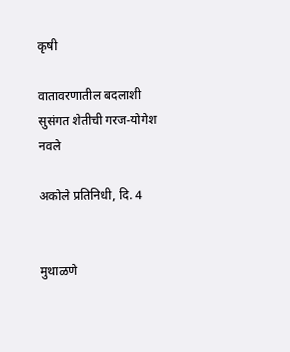कृषी

वातावरणातील बदलाशी सुसंगत शेतीची गरज-योगेश नवले

अकोले प्रतिनिधी, दि. 4


मुथाळणे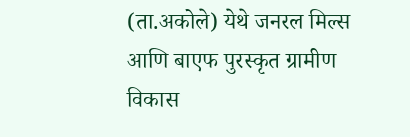(ता.अकोले) येथे जनरल मिल्स आणि बाएफ पुरस्कृत ग्रामीण विकास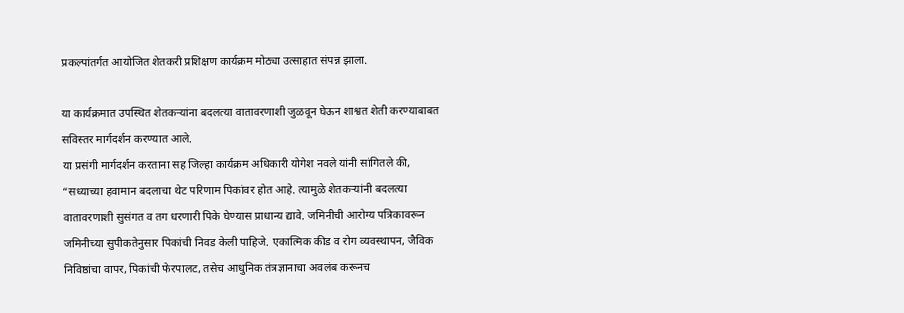प्रकल्पांतर्गत आयोजित शेतकरी प्रशिक्षण कार्यक्रम मोठ्या उत्साहात संपन्न झाला.

या कार्यक्रमात उपस्थित शेतकऱ्यांना बदलत्या वातावरणाशी जुळवून घेऊन शाश्वत शेती करण्याबाबत सविस्तर मार्गदर्शन करण्यात आले.
या प्रसंगी मार्गदर्शन करताना सह जिल्हा कार्यक्रम अधिकारी योगेश नवले यांनी सांगितले की, “सध्याच्या हवामान बदलाचा थेट परिणाम पिकांवर होत आहे. त्यामुळे शेतकऱ्यांनी बदलत्या वातावरणाशी सुसंगत व तग धरणारी पिके घेण्यास प्राधान्य द्यावे. जमिनीची आरोग्य पत्रिकावरून जमिनीच्या सुपीकतेनुसार पिकांची निवड केली पाहिजे. एकात्मिक कीड व रोग व्यवस्थापन, जैविक निविष्ठांचा वापर, पिकांची फेरपालट, तसेच आधुनिक तंत्रज्ञानाचा अवलंब करूनच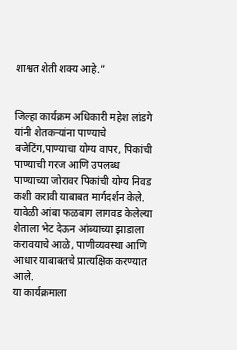शाश्वत शेती शक्य आहे.”


जिल्हा कार्यक्रम अधिकारी महेश लांडगे यांनी शेतकऱ्यांना पाण्याचे बजेटिंग,पाण्याचा योग्य वापर, पिकांची पाण्याची गरज आणि उपलब्ध पाण्याच्या जोरावर पिकांची योग्य निवड कशी करावी याबाबत मार्गदर्शन केले. यावेळी आंबा फळबाग लागवड केलेल्या शेताला भेट देऊन आंब्याच्या झाडाला करावयाचे आळे, पाणीव्यवस्था आणि आधार याबाबतचे प्रात्यक्षिक करण्यात आले.
या कार्यक्रमाला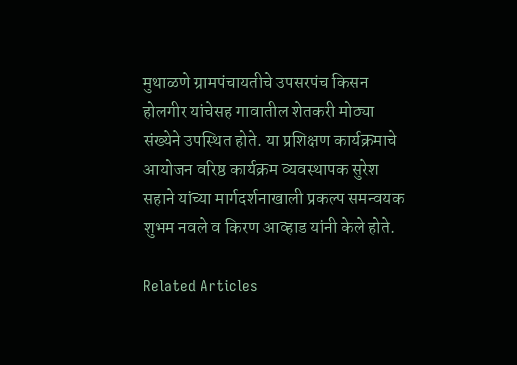मुथाळणे ग्रामपंचायतीचे उपसरपंच किसन होलगीर यांचेसह गावातील शेतकरी मोठ्या संख्येने उपस्थित होते. या प्रशिक्षण कार्यक्रमाचे आयोजन वरिष्ठ कार्यक्रम व्यवस्थापक सुरेश सहाने यांच्या मार्गदर्शनाखाली प्रकल्प समन्वयक शुभम नवले व किरण आव्हाड यांनी केले होते.

Related Articles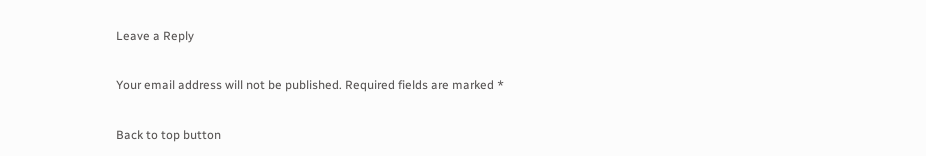Leave a Reply

Your email address will not be published. Required fields are marked *

Back to top button